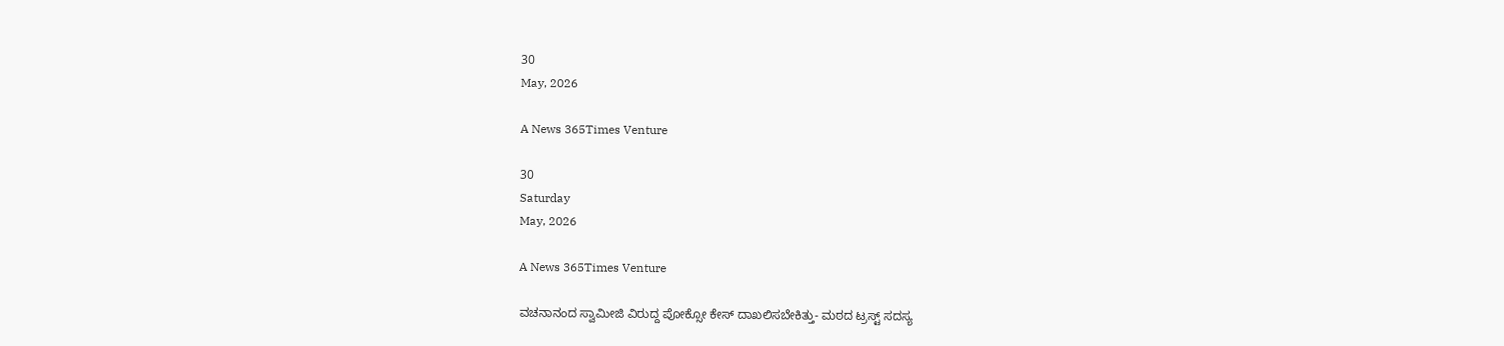30
May, 2026

A News 365Times Venture

30
Saturday
May, 2026

A News 365Times Venture

ವಚನಾನಂದ ಸ್ವಾಮೀಜಿ ವಿರುದ್ದ ಪೋಕ್ಸೋ ಕೇಸ್ ದಾಖಲಿಸಬೇಕಿತ್ತು- ಮಠದ ಟ್ರಸ್ಟ್ ಸದಸ್ಯ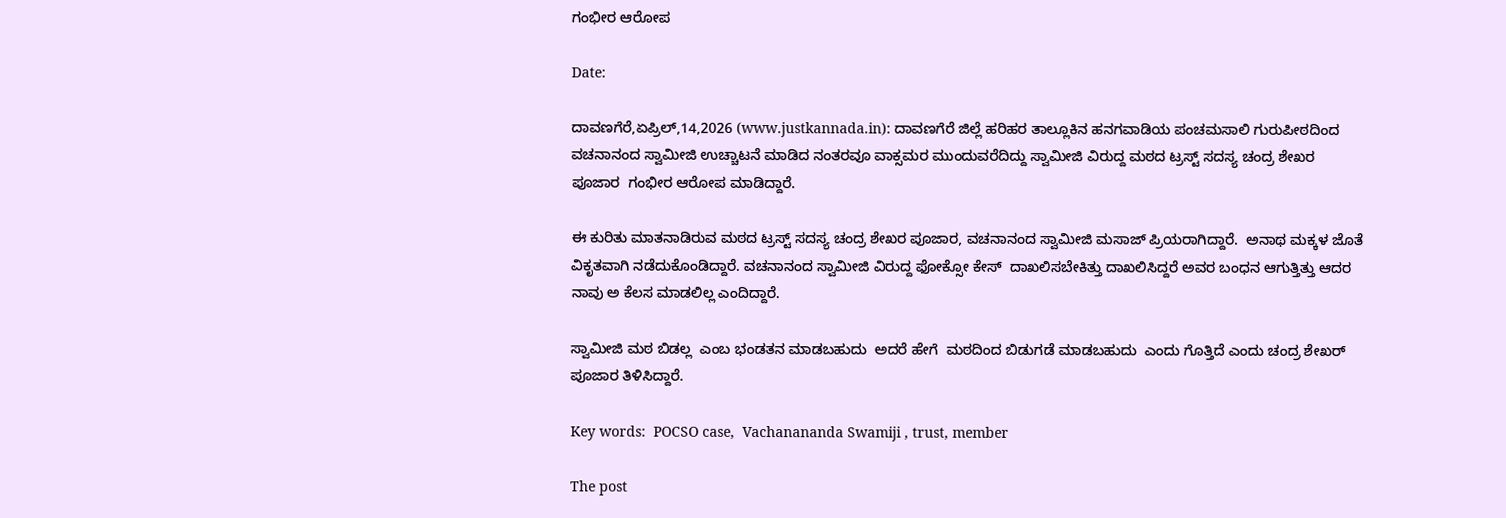ಗಂಭೀರ ಆರೋಪ

Date:

ದಾವಣಗೆರೆ,ಏಪ್ರಿಲ್,14,2026 (www.justkannada.in): ದಾವಣಗೆರೆ ಜಿಲ್ಲೆ ಹರಿಹರ ತಾಲ್ಲೂಕಿನ ಹನಗವಾಡಿಯ ಪಂಚಮಸಾಲಿ ಗುರುಪೀಠದಿಂದ ವಚನಾನಂದ ಸ್ವಾಮೀಜಿ ಉಚ್ಚಾಟನೆ ಮಾಡಿದ ನಂತರವೂ ವಾಕ್ಸಮರ ಮುಂದುವರೆದಿದ್ದು ಸ್ವಾಮೀಜಿ ವಿರುದ್ದ ಮಠದ ಟ್ರಸ್ಟ್ ಸದಸ್ಯ ಚಂದ್ರ ಶೇಖರ ಪೂಜಾರ  ಗಂಭೀರ ಆರೋಪ ಮಾಡಿದ್ದಾರೆ.

ಈ ಕುರಿತು ಮಾತನಾಡಿರುವ ಮಠದ ಟ್ರಸ್ಟ್ ಸದಸ್ಯ ಚಂದ್ರ ಶೇಖರ ಪೂಜಾರ, ವಚನಾನಂದ ಸ್ವಾಮೀಜಿ ಮಸಾಜ್ ಪ್ರಿಯರಾಗಿದ್ದಾರೆ.  ಅನಾಥ ಮಕ್ಕಳ ಜೊತೆ ವಿಕೃತವಾಗಿ ನಡೆದುಕೊಂಡಿದ್ದಾರೆ. ವಚನಾನಂದ ಸ್ವಾಮೀಜಿ ವಿರುದ್ದ ಫೋಕ್ಸೋ ಕೇಸ್  ದಾಖಲಿಸಬೇಕಿತ್ತು ದಾಖಲಿಸಿದ್ದರೆ ಅವರ ಬಂಧನ ಆಗುತ್ತಿತ್ತು ಆದರ ನಾವು ಅ ಕೆಲಸ ಮಾಡಲಿಲ್ಲ ಎಂದಿದ್ದಾರೆ.

ಸ್ವಾಮೀಜಿ ಮಠ ಬಿಡಲ್ಲ  ಎಂಬ ಭಂಡತನ ಮಾಡಬಹುದು  ಅದರೆ ಹೇಗೆ  ಮಠದಿಂದ ಬಿಡುಗಡೆ ಮಾಡಬಹುದು  ಎಂದು ಗೊತ್ತಿದೆ ಎಂದು ಚಂದ್ರ ಶೇಖರ್ ಪೂಜಾರ ತಿಳಿಸಿದ್ದಾರೆ.

Key words:  POCSO case,  Vachanananda Swamiji , trust, member

The post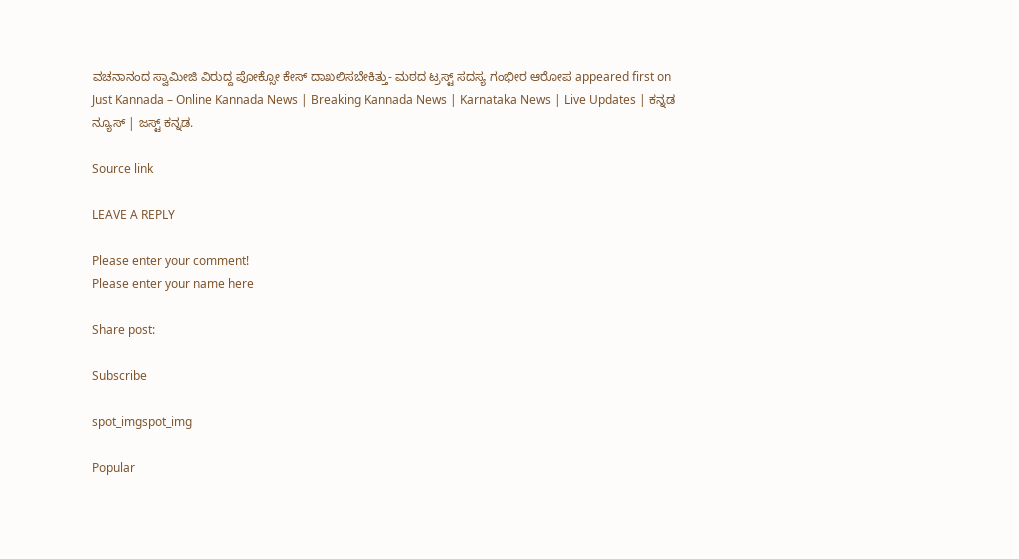ವಚನಾನಂದ ಸ್ವಾಮೀಜಿ ವಿರುದ್ದ ಪೋಕ್ಸೋ ಕೇಸ್ ದಾಖಲಿಸಬೇಕಿತ್ತು- ಮಠದ ಟ್ರಸ್ಟ್ ಸದಸ್ಯ ಗಂಭೀರ ಆರೋಪ appeared first on Just Kannada – Online Kannada News | Breaking Kannada News | Karnataka News | Live Updates | ಕನ್ನಡ ನ್ಯೂಸ್ | ಜಸ್ಟ್ ಕನ್ನಡ.

Source link

LEAVE A REPLY

Please enter your comment!
Please enter your name here

Share post:

Subscribe

spot_imgspot_img

Popular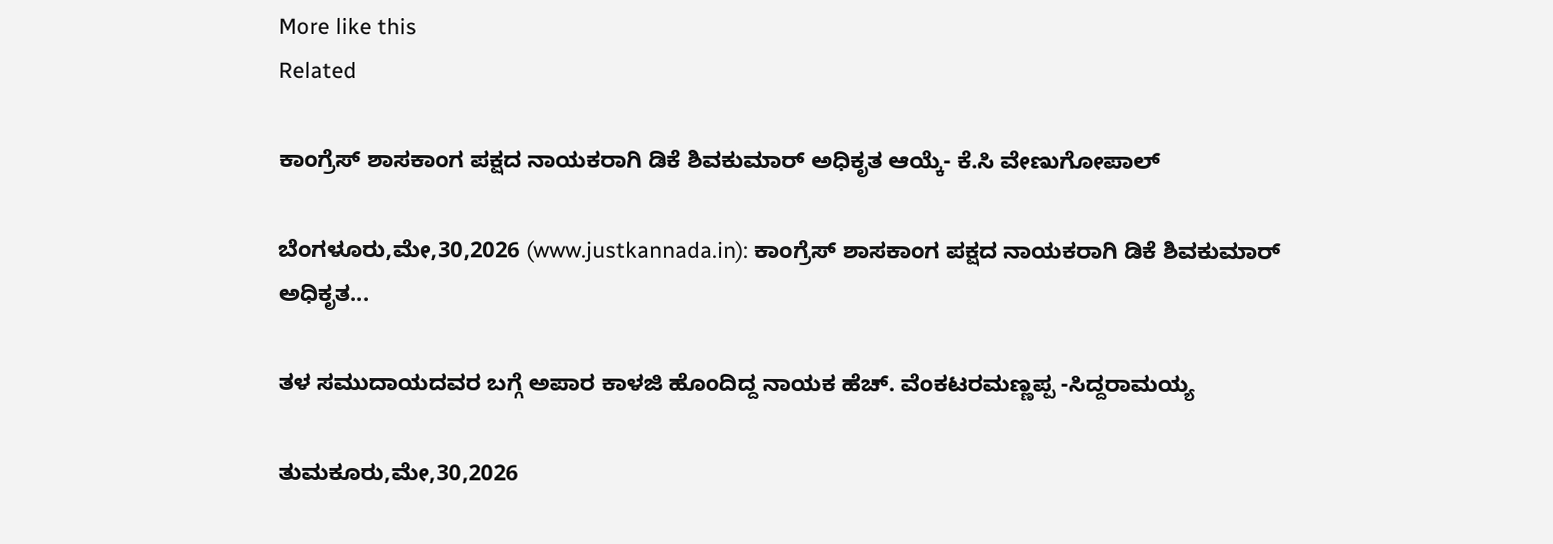More like this
Related

ಕಾಂಗ್ರೆಸ್ ಶಾಸಕಾಂಗ ಪಕ್ಷದ ನಾಯಕರಾಗಿ ಡಿಕೆ ಶಿವಕುಮಾರ್ ಅಧಿಕೃತ ಆಯ್ಕೆ- ಕೆ.ಸಿ ವೇಣುಗೋಪಾಲ್

ಬೆಂಗಳೂರು,ಮೇ,30,2026 (www.justkannada.in): ಕಾಂಗ್ರೆಸ್ ಶಾಸಕಾಂಗ ಪಕ್ಷದ ನಾಯಕರಾಗಿ ಡಿಕೆ ಶಿವಕುಮಾರ್ ಅಧಿಕೃತ...

ತಳ ಸಮುದಾಯದವರ ಬಗ್ಗೆ ಅಪಾರ ಕಾಳಜಿ ಹೊಂದಿದ್ದ ನಾಯಕ ಹೆಚ್. ವೆಂಕಟರಮಣ್ಣಪ್ಪ -ಸಿದ್ದರಾಮಯ್ಯ

ತುಮಕೂರು,ಮೇ,30,2026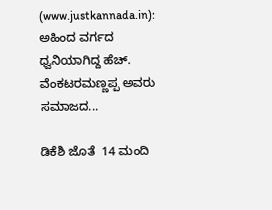(www.justkannada.in):  ಅಹಿಂದ ವರ್ಗದ ಧ್ವನಿಯಾಗಿದ್ದ ಹೆಚ್. ವೆಂಕಟರಮಣ್ಣಪ್ಪ ಅವರು ಸಮಾಜದ...

ಡಿಕೆಶಿ ಜೊತೆ  14 ಮಂದಿ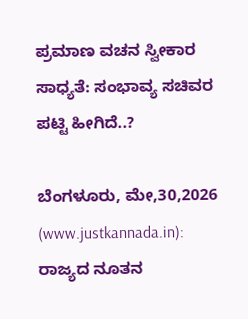ಪ್ರಮಾಣ ವಚನ ಸ್ವೀಕಾರ ಸಾಧ್ಯತೆ: ಸಂಭಾವ್ಯ ಸಚಿವರ ಪಟ್ಟಿ ಹೀಗಿದೆ..?

ಬೆಂಗಳೂರು, ಮೇ,30,2026 (www.justkannada.in): ರಾಜ್ಯದ ನೂತನ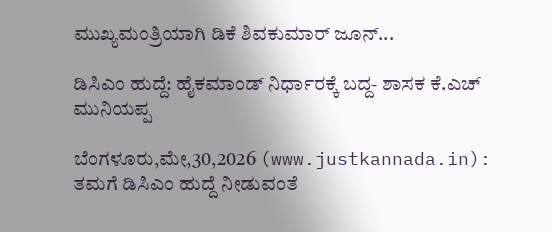ಮುಖ್ಯಮಂತ್ರಿಯಾಗಿ ಡಿಕೆ ಶಿವಕುಮಾರ್ ಜೂನ್...

ಡಿಸಿಎಂ ಹುದ್ದೆ: ಹೈಕಮಾಂಡ್ ನಿರ್ಧಾರಕ್ಕೆ ಬದ್ದ- ಶಾಸಕ ಕೆ.ಎಚ್ ಮುನಿಯಪ್ಪ

ಬೆಂಗಳೂರು,ಮೇ,30,2026 (www.justkannada.in):  ತಮಗೆ ಡಿಸಿಎಂ ಹುದ್ದೆ ನೀಡುವಂತೆ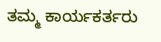ತಮ್ಮ ಕಾರ್ಯಕರ್ತರು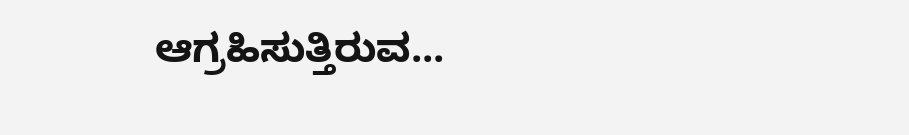ಆಗ್ರಹಿಸುತ್ತಿರುವ...